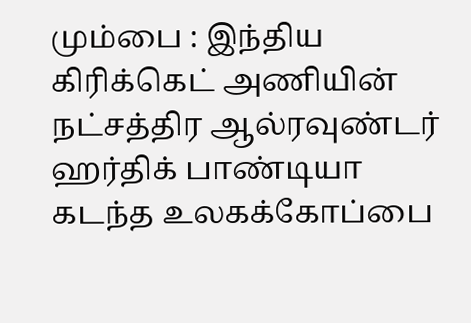மும்பை : இந்திய கிரிக்கெட் அணியின் நட்சத்திர ஆல்ரவுண்டர் ஹர்திக் பாண்டியா கடந்த உலகக்கோப்பை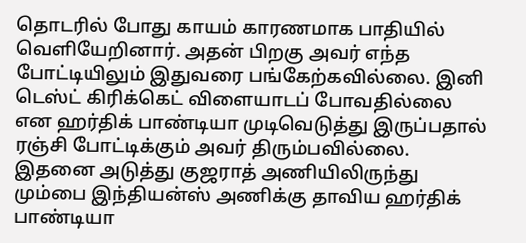தொடரில் போது காயம் காரணமாக பாதியில் வெளியேறினார். அதன் பிறகு அவர் எந்த போட்டியிலும் இதுவரை பங்கேற்கவில்லை. இனி டெஸ்ட் கிரிக்கெட் விளையாடப் போவதில்லை என ஹர்திக் பாண்டியா முடிவெடுத்து இருப்பதால் ரஞ்சி போட்டிக்கும் அவர் திரும்பவில்லை.
இதனை அடுத்து குஜராத் அணியிலிருந்து மும்பை இந்தியன்ஸ் அணிக்கு தாவிய ஹர்திக் பாண்டியா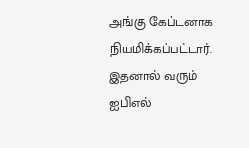அங்கு கேப்டனாக நியமிக்கப்பட்டார். இதனால் வரும் ஐபிஎல்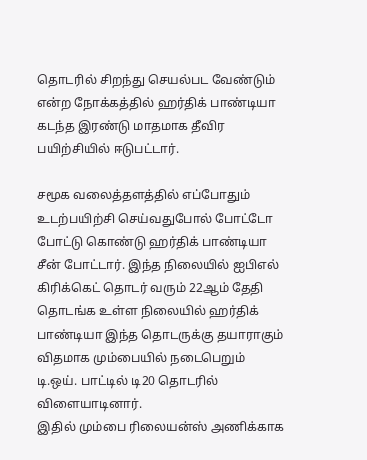தொடரில் சிறந்து செயல்பட வேண்டும் என்ற நோக்கத்தில் ஹர்திக் பாண்டியா கடந்த இரண்டு மாதமாக தீவிர பயிற்சியில் ஈடுபட்டார்.

சமூக வலைத்தளத்தில் எப்போதும் உடற்பயிற்சி செய்வதுபோல் போட்டோ போட்டு கொண்டு ஹர்திக் பாண்டியா சீன் போட்டார். இந்த நிலையில் ஐபிஎல் கிரிக்கெட் தொடர் வரும் 22ஆம் தேதி தொடங்க உள்ள நிலையில் ஹர்திக் பாண்டியா இந்த தொடருக்கு தயாராகும் விதமாக மும்பையில் நடைபெறும் டி.ஒய். பாட்டில் டி20 தொடரில் விளையாடினார்.
இதில் மும்பை ரிலையன்ஸ் அணிக்காக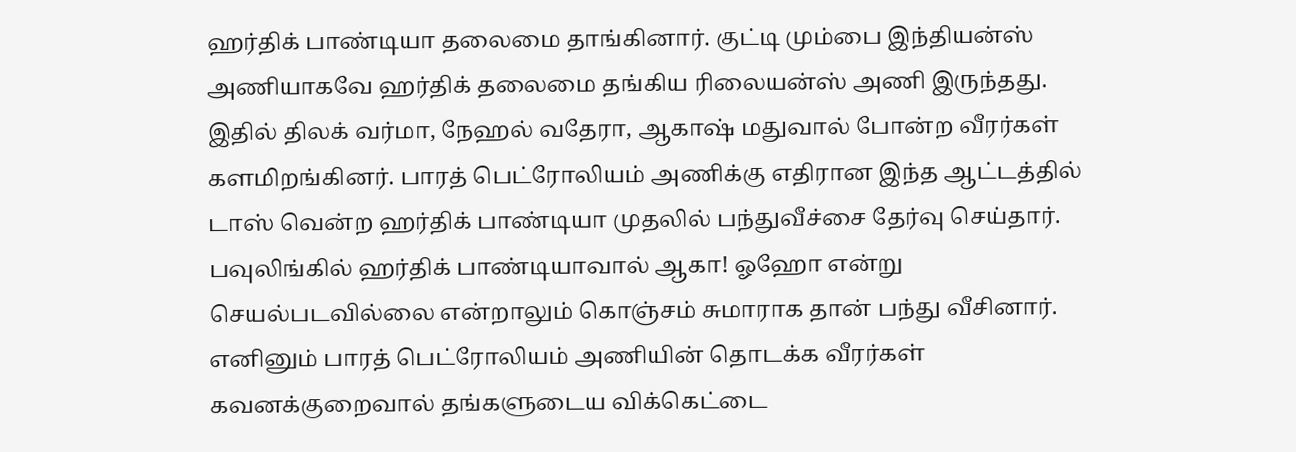ஹர்திக் பாண்டியா தலைமை தாங்கினார். குட்டி மும்பை இந்தியன்ஸ் அணியாகவே ஹர்திக் தலைமை தங்கிய ரிலையன்ஸ் அணி இருந்தது. இதில் திலக் வர்மா, நேஹல் வதேரா, ஆகாஷ் மதுவால் போன்ற வீரர்கள் களமிறங்கினர். பாரத் பெட்ரோலியம் அணிக்கு எதிரான இந்த ஆட்டத்தில் டாஸ் வென்ற ஹர்திக் பாண்டியா முதலில் பந்துவீச்சை தேர்வு செய்தார்.
பவுலிங்கில் ஹர்திக் பாண்டியாவால் ஆகா! ஓஹோ என்று செயல்படவில்லை என்றாலும் கொஞ்சம் சுமாராக தான் பந்து வீசினார். எனினும் பாரத் பெட்ரோலியம் அணியின் தொடக்க வீரர்கள் கவனக்குறைவால் தங்களுடைய விக்கெட்டை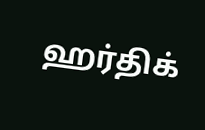ஹர்திக்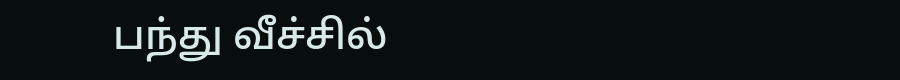பந்து வீச்சில்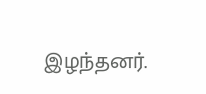இழந்தனர்.